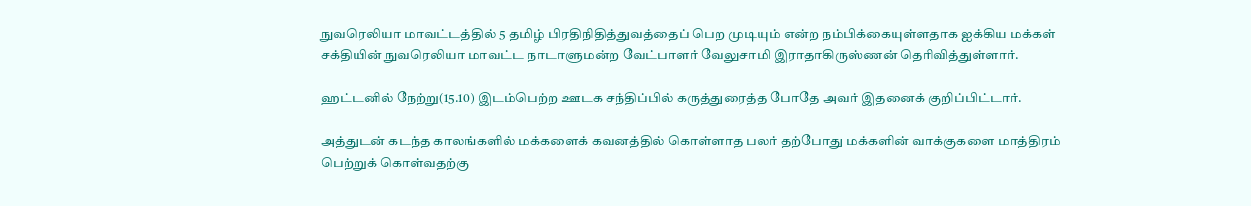நுவரெலியா மாவட்டத்தில் 5 தமிழ் பிரதிநிதித்துவத்தைப் பெற முடியும் என்ற நம்பிக்கையுள்ளதாக ஐக்கிய மக்கள் சக்தியின் நுவரெலியா மாவட்ட நாடாளுமன்ற வேட்பாளர் வேலுசாமி இராதாகிருஸ்ணன் தெரிவித்துள்ளார்.

ஹட்டனில் நேற்று(15.10) இடம்பெற்ற ஊடக சந்திப்பில் கருத்துரைத்த போதே அவர் இதனைக் குறிப்பிட்டார்.

அத்துடன் கடந்த காலங்களில் மக்களைக் கவனத்தில் கொள்ளாத பலர் தற்போது மக்களின் வாக்குகளை மாத்திரம் பெற்றுக் கொள்வதற்கு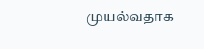முயல்வதாக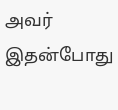அவர் இதன்போது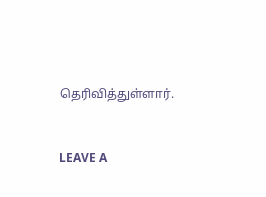தெரிவித்துள்ளார்.



LEAVE A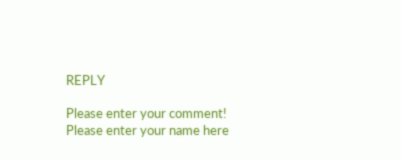REPLY

Please enter your comment!
Please enter your name here